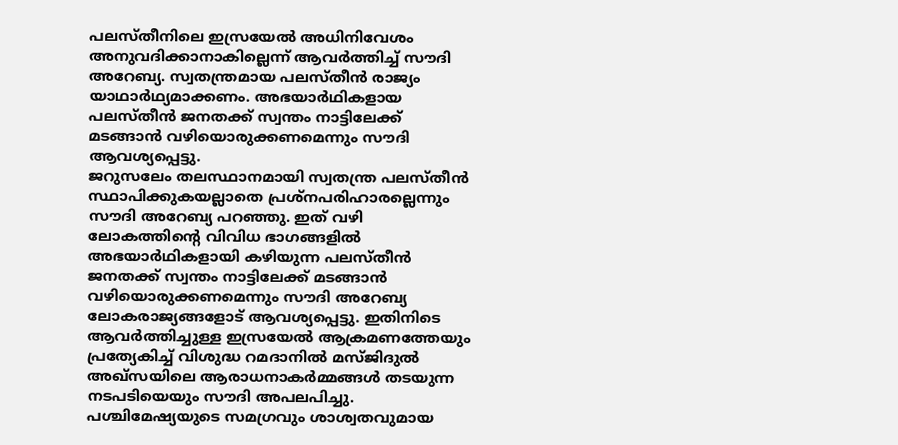പലസ്തീനിലെ ഇസ്രയേൽ അധിനിവേശം അനുവദിക്കാനാകില്ലെന്ന് ആവർത്തിച്ച് സൗദി അറേബ്യ. സ്വതന്ത്രമായ പലസ്തീൻ രാജ്യം യാഥാർഥ്യമാക്കണം. അഭയാർഥികളായ പലസ്തീൻ ജനതക്ക് സ്വന്തം നാട്ടിലേക്ക് മടങ്ങാൻ വഴിയൊരുക്കണമെന്നും സൗദി ആവശ്യപ്പെട്ടു.
ജറുസലേം തലസ്ഥാനമായി സ്വതന്ത്ര പലസ്തീൻ സ്ഥാപിക്കുകയല്ലാതെ പ്രശ്നപരിഹാരല്ലെന്നും സൗദി അറേബ്യ പറഞ്ഞു. ഇത് വഴി ലോകത്തിന്റെ വിവിധ ഭാഗങ്ങളിൽ അഭയാർഥികളായി കഴിയുന്ന പലസ്തീൻ ജനതക്ക് സ്വന്തം നാട്ടിലേക്ക് മടങ്ങാൻ വഴിയൊരുക്കണമെന്നും സൗദി അറേബ്യ ലോകരാജ്യങ്ങളോട് ആവശ്യപ്പെട്ടു. ഇതിനിടെ ആവർത്തിച്ചുള്ള ഇസ്രയേൽ ആക്രമണത്തേയും പ്രത്യേകിച്ച് വിശുദ്ധ റമദാനിൽ മസ്ജിദുൽ അഖ്സയിലെ ആരാധനാകർമ്മങ്ങൾ തടയുന്ന നടപടിയെയും സൗദി അപലപിച്ചു. പശ്ചിമേഷ്യയുടെ സമഗ്രവും ശാശ്വതവുമായ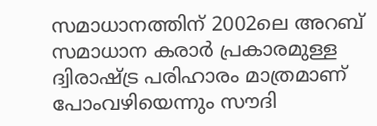സമാധാനത്തിന് 2002ലെ അറബ് സമാധാന കരാർ പ്രകാരമുള്ള ദ്വിരാഷ്ട്ര പരിഹാരം മാത്രമാണ് പോംവഴിയെന്നും സൗദി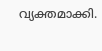വ്യക്തമാക്കി.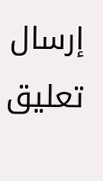إرسال تعليق